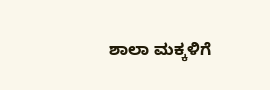ಶಾಲಾ ಮಕ್ಕಳಿಗೆ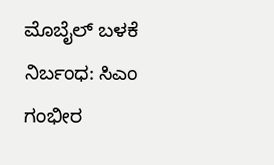ಮೊಬೈಲ್ ಬಳಕೆ ನಿರ್ಬಂಧ: ಸಿಎಂ ಗಂಭೀರ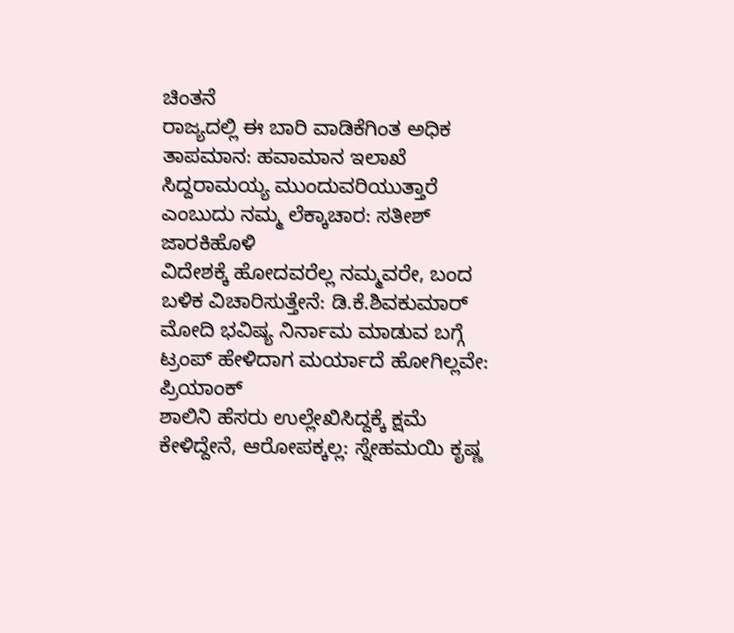ಚಿಂತನೆ
ರಾಜ್ಯದಲ್ಲಿ ಈ ಬಾರಿ ವಾಡಿಕೆಗಿಂತ ಅಧಿಕ ತಾಪಮಾನ: ಹವಾಮಾನ ಇಲಾಖೆ
ಸಿದ್ದರಾಮಯ್ಯ ಮುಂದುವರಿಯುತ್ತಾರೆ ಎಂಬುದು ನಮ್ಮ ಲೆಕ್ಕಾಚಾರ: ಸತೀಶ್ ಜಾರಕಿಹೊಳಿ
ವಿದೇಶಕ್ಕೆ ಹೋದವರೆಲ್ಲ ನಮ್ಮವರೇ, ಬಂದ ಬಳಿಕ ವಿಚಾರಿಸುತ್ತೇನೆ: ಡಿ.ಕೆ.ಶಿವಕುಮಾರ್
ಮೋದಿ ಭವಿಷ್ಯ ನಿರ್ನಾಮ ಮಾಡುವ ಬಗ್ಗೆ ಟ್ರಂಪ್ ಹೇಳಿದಾಗ ಮರ್ಯಾದೆ ಹೋಗಿಲ್ಲವೇ: ಪ್ರಿಯಾಂಕ್
ಶಾಲಿನಿ ಹೆಸರು ಉಲ್ಲೇಖಿಸಿದ್ದಕ್ಕೆ ಕ್ಷಮೆ ಕೇಳಿದ್ದೇನೆ, ಆರೋಪಕ್ಕಲ್ಲ: ಸ್ನೇಹಮಯಿ ಕೃಷ್ಣ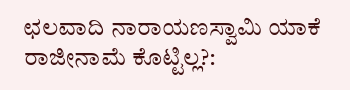ಛಲವಾದಿ ನಾರಾಯಣಸ್ವಾಮಿ ಯಾಕೆ ರಾಜೀನಾಮೆ ಕೊಟ್ಟಿಲ್ಲ?: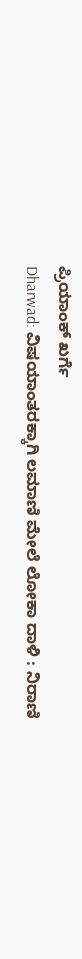ಪ್ರಿಯಾಂಕ್ ಖರ್ಗೆ
Dharwad: ವಿಷಯಾಂತರಕ್ಕಾಗಿ ಲಮಾಣಿ ಮೇಲೆ ಲೋಕಾ ದಾಳಿ : ನಿರಾಣಿ